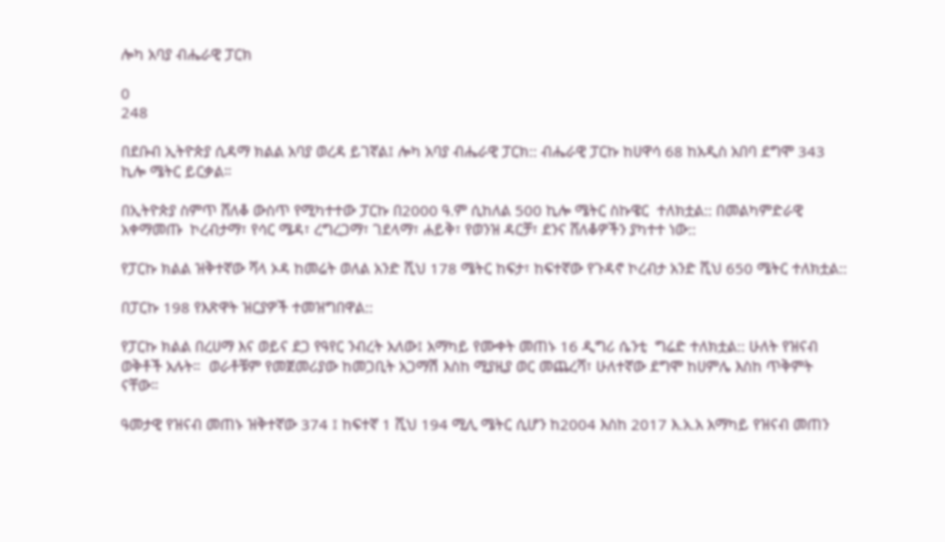ሎካ አባያ ብሔራዊ ፓርክ

0
248

በደቡብ ኢትዮጵያ ሲዳማ ክልል አባያ ወረዳ ይገኛል፤ ሎካ አባያ ብሔራዊ ፓርክ:: ብሔራዊ ፓርኩ ከሀዋሳ 68 ከአዲስ አበባ ደግሞ 343 ኪሎ ሜትር ይርቃል።

በኢትዮጵያ ስምጥ ሸለቆ ውስጥ የሚካተተው ፓርኩ በ2000 ዓ.ም ሲከለል 500 ኪሎ ሜትር ስኩዌር  ተለክቷል:: በመልካምድራዊ አቀማመጡ  ኮረብታማ፣ የሳር ሜዳ፣ ረግረጋማ፣ ገደላማ፣ ሐይቅ፣ የወንዝ ዳርቻ፣ ደንና ሸለቆዎችን ያካተተ ነው::

የፓርኩ ክልል ዝቅተኛው ሻላ ኦዳ ከመሬት ወለል አንድ ሺህ 178 ሜትር ከፍታ፣ ከፍተኛው የጉዳኖ ኮረብታ አንድ ሺህ 650 ሜትር ተለክቷል::

በፓርኩ 198 የእጽዋት ዝርያዎች ተመዝግበዋል::

የፓርኩ ክልል በረሀማ እና ወይና ደጋ የዓየር ንብረት አለው፤ አማካይ የሙቀት መጠኑ 16 ዲግሪ ሴንቲ  ግሬድ ተለክቷል:: ሁለት የዝናብ ወቅቶች አሉት።  ወራቶቹም የመጀመሪያው ከመጋቢት አጋማሽ እስከ ሚያዚያ ወር መጨረሻ፣ ሁለተኛው ደግሞ ከሀምሌ እስከ ጥቅምት ናቸው።

ዓመታዊ የዝናብ መጠኑ ዝቅተኛው 374 ፤ ከፍተኛ 1 ሺህ 194 ሚሊ ሜትር ሲሆን ከ2004 እስከ 2017 እ.አ.አ አማካይ የዝናብ መጠን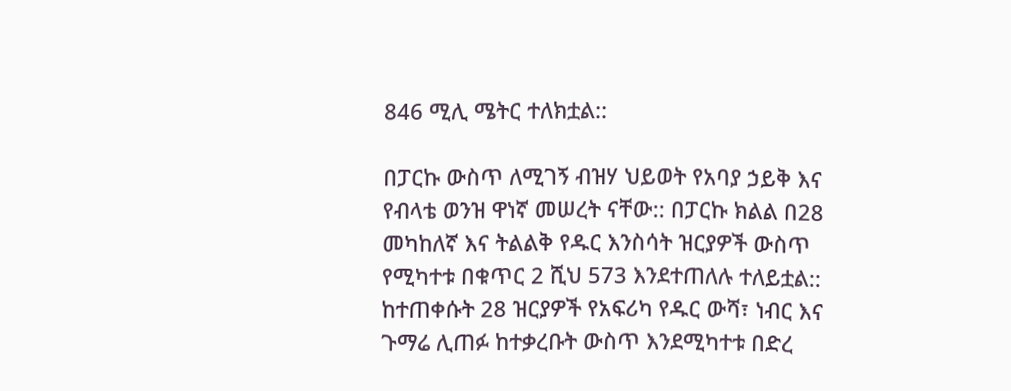846 ሚሊ ሜትር ተለክቷል::

በፓርኩ ውስጥ ለሚገኝ ብዝሃ ህይወት የአባያ ኃይቅ እና የብላቴ ወንዝ ዋነኛ መሠረት ናቸው:: በፓርኩ ክልል በ28 መካከለኛ እና ትልልቅ የዱር እንስሳት ዝርያዎች ውስጥ የሚካተቱ በቁጥር 2 ሺህ 573 እንደተጠለሉ ተለይቷል:: ከተጠቀሱት 28 ዝርያዎች የአፍሪካ የዱር ውሻ፣ ነብር እና ጉማሬ ሊጠፉ ከተቃረቡት ውስጥ እንደሚካተቱ በድረ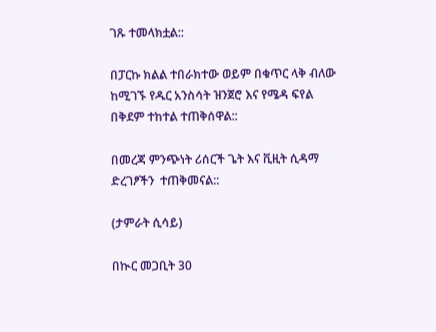ገጹ ተመላክቷል::

በፓርኩ ክልል ተበራክተው ወይም በቁጥር ላቅ ብለው ከሚገኙ የዱር አንስሳት ዝንጀሮ እና የሜዳ ፍየል በቅደም ተከተል ተጠቅሰዋል::

በመረጃ ምንጭነት ሪሰርች ጌት እና ቪዚት ሲዳማ ድረገፆችን  ተጠቅመናል::

(ታምራት ሲሳይ)

በኲር መጋቢት 30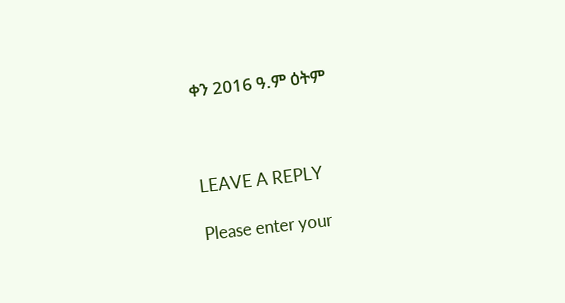ቀን 2016 ዓ.ም ዕትም



LEAVE A REPLY

Please enter your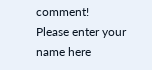comment!
Please enter your name here